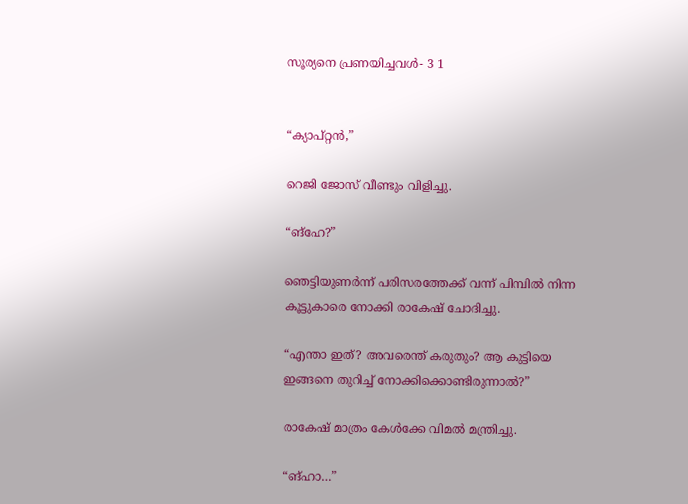സൂര്യനെ പ്രണയിച്ചവൾ- 3 1


“ക്യാപ്റ്റൻ,”

റെജി ജോസ് വീണ്ടും വിളിച്ചു.

“ങ്ഹേ?”

ഞെട്ടിയുണർന്ന് പരിസരത്തേക്ക് വന്ന് പിമ്പിൽ നിന്ന കൂട്ടുകാരെ നോക്കി രാകേഷ് ചോദിച്ചു.

“എന്താ ഇത്? അവരെന്ത് കരുതും? ആ കുട്ടിയെ ഇങ്ങനെ തുറിച്ച് നോക്കിക്കൊണ്ടിരുന്നാൽ?”

രാകേഷ് മാത്രം കേൾക്കേ വിമൽ മന്ത്രിച്ചു.

“ങ്ഹാ…”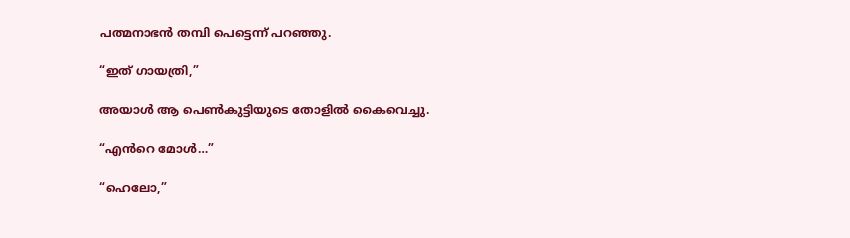പത്മനാഭൻ തമ്പി പെട്ടെന്ന് പറഞ്ഞു.

“ഇത് ഗായത്രി,”

അയാൾ ആ പെൺകുട്ടിയുടെ തോളിൽ കൈവെച്ചു.

“എൻറെ മോൾ…”

“ഹെലോ,”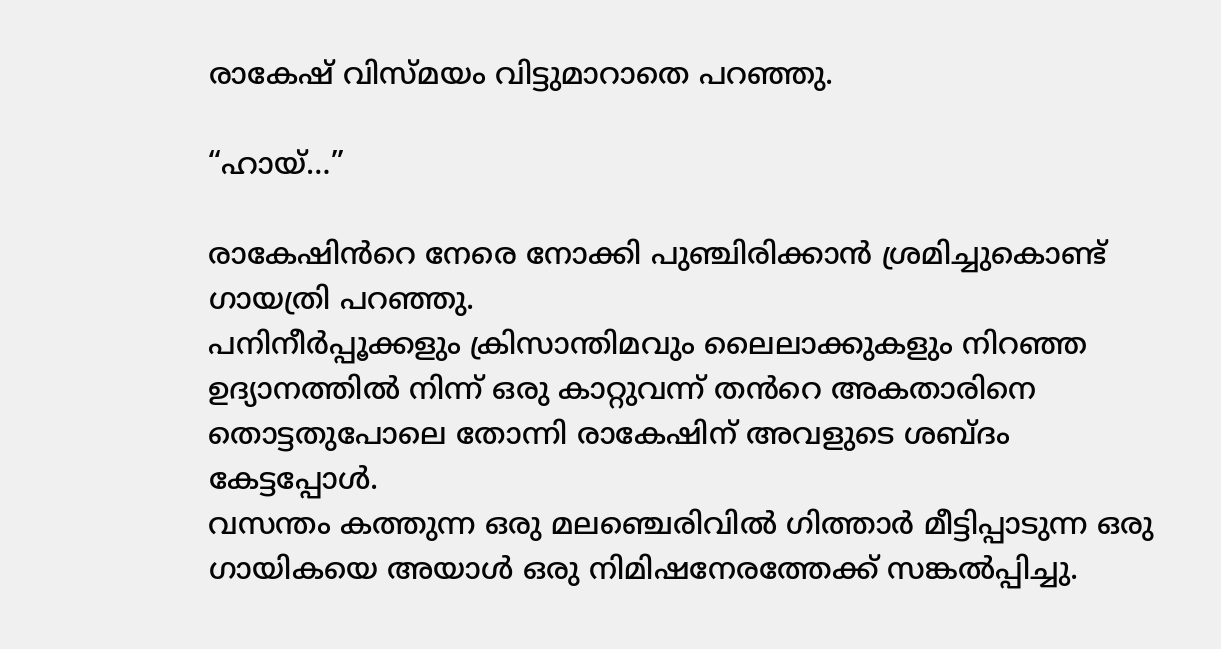രാകേഷ് വിസ്മയം വിട്ടുമാറാതെ പറഞ്ഞു.

“ഹായ്…”

രാകേഷിൻറെ നേരെ നോക്കി പുഞ്ചിരിക്കാൻ ശ്രമിച്ചുകൊണ്ട് ഗായത്രി പറഞ്ഞു.
പനിനീർപ്പൂക്കളും ക്രിസാന്തിമവും ലൈലാക്കുകളും നിറഞ്ഞ ഉദ്യാനത്തിൽ നിന്ന് ഒരു കാറ്റുവന്ന് തൻറെ അകതാരിനെ തൊട്ടതുപോലെ തോന്നി രാകേഷിന്‌ അവളുടെ ശബ്ദം കേട്ടപ്പോൾ.
വസന്തം കത്തുന്ന ഒരു മലഞ്ചെരിവിൽ ഗിത്താർ മീട്ടിപ്പാടുന്ന ഒരു ഗായികയെ അയാൾ ഒരു നിമിഷനേരത്തേക്ക് സങ്കൽപ്പിച്ചു.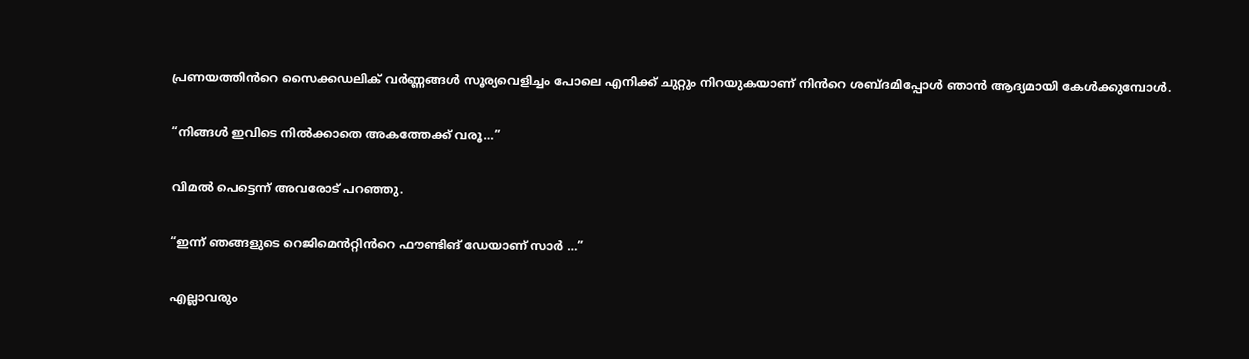പ്രണയത്തിൻറെ സൈക്കഡലിക് വർണ്ണങ്ങൾ സൂര്യവെളിച്ചം പോലെ എനിക്ക് ചുറ്റും നിറയുകയാണ് നിൻറെ ശബ്ദമിപ്പോൾ ഞാൻ ആദ്യമായി കേൾക്കുമ്പോൾ.

“നിങ്ങൾ ഇവിടെ നിൽക്കാതെ അകത്തേക്ക് വരൂ…”

വിമൽ പെട്ടെന്ന് അവരോട് പറഞ്ഞു.

“ഇന്ന് ഞങ്ങളുടെ റെജിമെൻറ്റിൻറെ ഫൗണ്ടിങ് ഡേയാണ് സാർ …”

എല്ലാവരും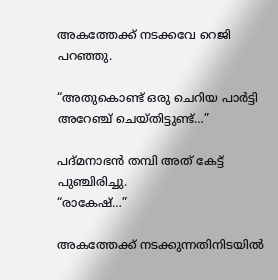അകത്തേക്ക് നടക്കവേ റെജി പറഞ്ഞു.

“അതുകൊണ്ട് ഒരു ചെറിയ പാർട്ടി അറേഞ്ച് ചെയ്തിട്ടുണ്ട്…”

പദ്മനാഭൻ തമ്പി അത് കേട്ട് പുഞ്ചിരിച്ചു.
“രാകേഷ്…”

അകത്തേക്ക് നടക്കുന്നതിനിടയിൽ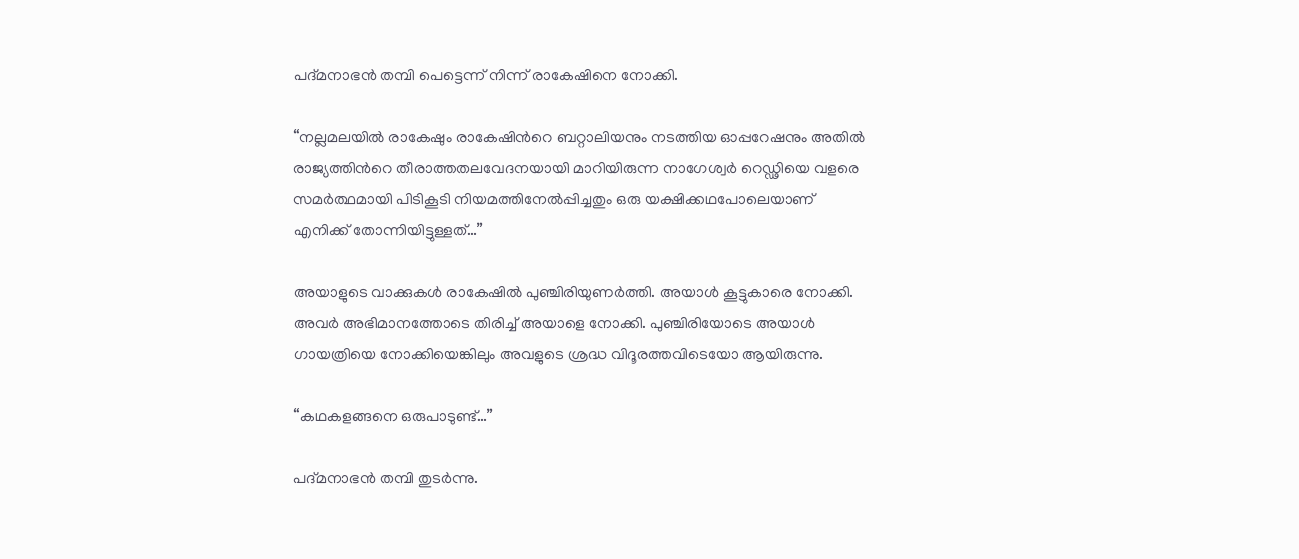പദ്മനാഭൻ തമ്പി പെട്ടെന്ന് നിന്ന് രാകേഷിനെ നോക്കി.

“നല്ലമലയിൽ രാകേഷും രാകേഷിൻറെ ബറ്റാലിയനും നടത്തിയ ഓപ്പറേഷനും അതിൽ രാജ്യത്തിൻറെ തീരാത്തതലവേദനയായി മാറിയിരുന്ന നാഗേശ്വർ റെഡ്ഢിയെ വളരെ സമർത്ഥമായി പിടികൂടി നിയമത്തിനേൽപ്പിച്ചതും ഒരു യക്ഷിക്കഥപോലെയാണ് എനിക്ക് തോന്നിയിട്ടുള്ളത്…”

അയാളുടെ വാക്കുകൾ രാകേഷിൽ പുഞ്ചിരിയുണർത്തി. അയാൾ കൂട്ടുകാരെ നോക്കി. അവർ അഭിമാനത്തോടെ തിരിച്ച് അയാളെ നോക്കി. പുഞ്ചിരിയോടെ അയാൾ ഗായത്രിയെ നോക്കിയെങ്കിലും അവളുടെ ശ്രദ്ധ വിദൂരത്തവിടെയോ ആയിരുന്നു.

“കഥകളങ്ങനെ ഒരുപാടുണ്ട്…”

പദ്മനാഭൻ തമ്പി തുടർന്നു.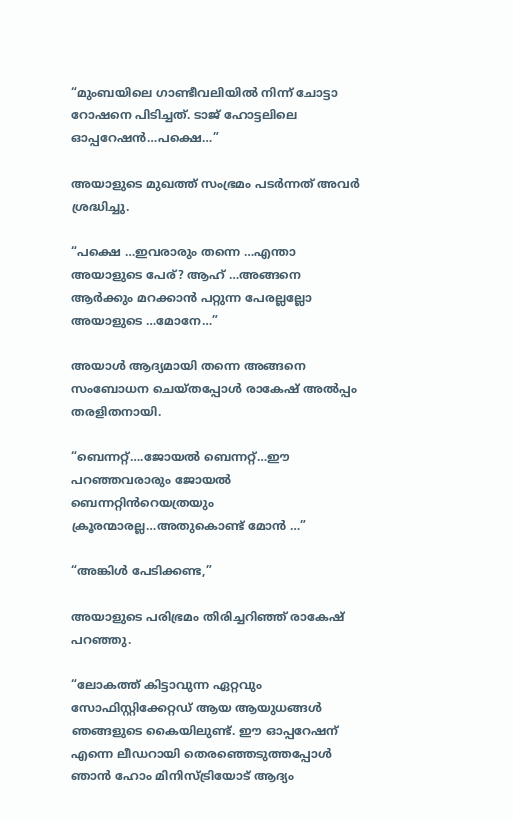“മുംബയിലെ ഗാണ്ടീവലിയിൽ നിന്ന് ചോട്ടാ റോഷനെ പിടിച്ചത്. ടാജ് ഹോട്ടലിലെ ഓപ്പറേഷൻ…പക്ഷെ…”

അയാളുടെ മുഖത്ത് സംഭ്രമം പടർന്നത് അവർ ശ്രദ്ധിച്ചു.

“പക്ഷെ …ഇവരാരും തന്നെ …എന്താ അയാളുടെ പേര്? ആഹ് …അങ്ങനെ ആർക്കും മറക്കാൻ പറ്റുന്ന പേരല്ലല്ലോ അയാളുടെ …മോനേ…”

അയാൾ ആദ്യമായി തന്നെ അങ്ങനെ സംബോധന ചെയ്തപ്പോൾ രാകേഷ് അൽപ്പം തരളിതനായി.

“ബെന്നറ്റ്….ജോയൽ ബെന്നറ്റ്…ഈ പറഞ്ഞവരാരും ജോയൽ ബെന്നറ്റിൻറെയത്രയും ക്രൂരന്മാരല്ല…അതുകൊണ്ട് മോൻ …”

“അങ്കിൾ പേടിക്കണ്ട,”

അയാളുടെ പരിഭ്രമം തിരിച്ചറിഞ്ഞ് രാകേഷ് പറഞ്ഞു.

“ലോകത്ത് കിട്ടാവുന്ന ഏറ്റവും സോഫിസ്റ്റിക്കേറ്റഡ് ആയ ആയുധങ്ങൾ ഞങ്ങളുടെ കൈയിലുണ്ട്. ഈ ഓപ്പറേഷന് എന്നെ ലീഡറായി തെരഞ്ഞെടുത്തപ്പോൾ ഞാൻ ഹോം മിനിസ്ട്രിയോട് ആദ്യം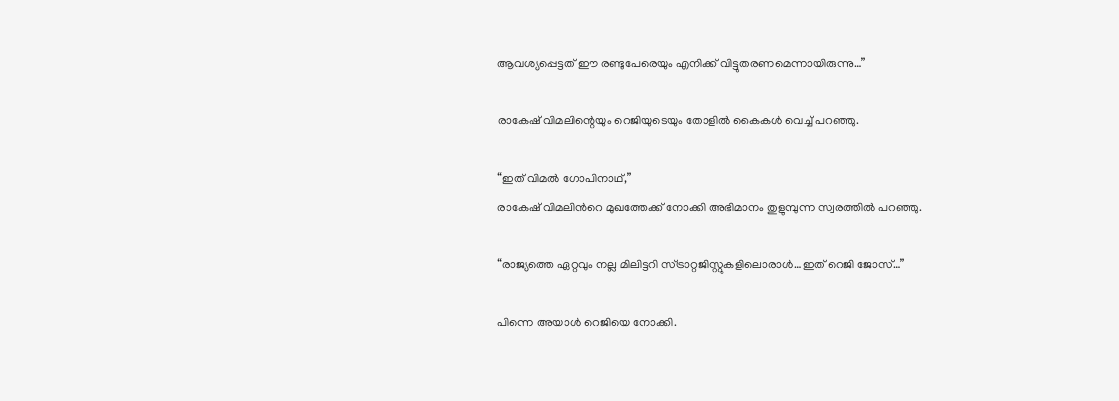ആവശ്യപ്പെട്ടത് ഈ രണ്ടുപേരെയും എനിക്ക് വിട്ടുതരണമെന്നായിരുന്നു…”

രാകേഷ് വിമലിന്റെയും റെജിയുടെയും തോളിൽ കൈകൾ വെച്ച് പറഞ്ഞു.

“ഇത് വിമൽ ഗോപിനാഥ്,”
രാകേഷ് വിമലിൻറെ മുഖത്തേക്ക് നോക്കി അഭിമാനം തുളുമ്പുന്ന സ്വരത്തിൽ പറഞ്ഞു.

“രാജ്യത്തെ ഏറ്റവും നല്ല മിലിട്ടറി സ്ട്രാറ്റജിസ്റ്റുകളിലൊരാൾ…ഇത് റെജി ജോസ്…”

പിന്നെ അയാൾ റെജിയെ നോക്കി.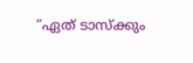“ഏത് ടാസ്‌ക്കും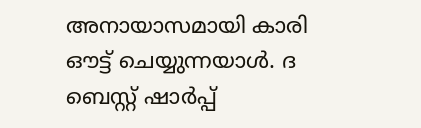അനായാസമായി കാരി ഔട്ട് ചെയ്യുന്നയാൾ. ദ ബെസ്റ്റ് ഷാർപ്പ്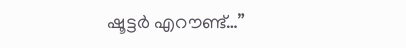ഷൂട്ടർ എറൗണ്ട്…”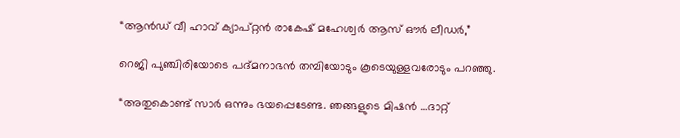“ആൻഡ് വീ ഹാവ് ക്യാപ്റ്റൻ രാകേഷ് മഹേശ്വർ ആസ് ഔർ ലീഡർ,”

റെജി പുഞ്ചിരിയോടെ പദ്മനാഭൻ തമ്പിയോടും കൂടെയുള്ളവരോടും പറഞ്ഞു.

“അതുകൊണ്ട് സാർ ഒന്നും ഭയപ്പെടേണ്ട. ഞങ്ങളുടെ മിഷൻ …ദാറ്റ്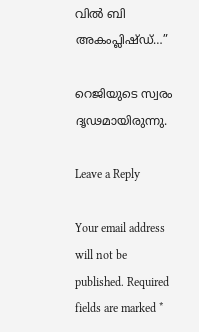വിൽ ബി അകംപ്ലിഷ്ഡ്…”

റെജിയുടെ സ്വരം ദൃഢമായിരുന്നു.

Leave a Reply

Your email address will not be published. Required fields are marked *